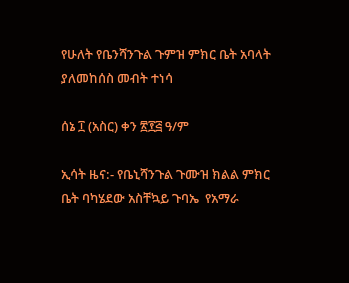የሁለት የቤንሻንጉል ጉምዝ ምክር ቤት አባላት ያለመከሰስ መብት ተነሳ

ሰኔ ፲ (አስር) ቀን ፳፻፭ ዓ/ም

ኢሳት ዜና:- የቤኒሻንጉል ጉሙዝ ክልል ምክር ቤት ባካሄደው አስቸኳይ ጉባኤ  የአማራ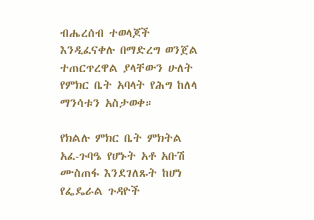ብሔረሰብ ተወላጆች እንዲፈናቀሉ በማድረግ ወንጀል ተጠርጥረዋል ያላቸውን ሁለት የምክር ቤት አባላት የሕግ ከለላ ማንሳቱን አስታወቀ።

የክልሉ ምክር ቤት ምክትል አፈ-ጉባዔ የሆኑት አቶ አቡሽ ሙስጠፋ እንደገለጹት ከሆነ የፌዴራል ጉዳዮች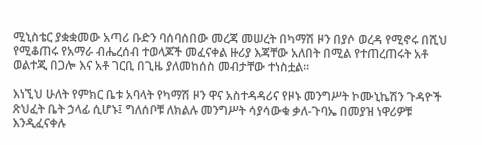ሚኒስቴር ያቋቋመው አጣሪ ቡድን ባሰባሰበው መረጃ መሠረት በካማሽ ዞን በያሶ ወረዳ የሚኖሩ በሺህ የሚቆጠሩ የአማራ ብሔረሰብ ተወላጆች መፈናቀል ዙሪያ እጃቸው አለበት በሚል የተጠረጠሩት አቶ ወልተጂ በጋሎ እና አቶ ገርቢ በጊዜ ያለመከሰስ መብታቸው ተነስቷል።

እነኚህ ሁለት የምክር ቤቱ አባላት የካማሽ ዞን ዋና አስተዳዳሪና የዞኑ መንግሥት ኮሙኒኬሽን ጉዳዮች ጽህፈት ቤት ኃላፊ ሲሆኑ፤ ግለሰቦቹ ለክልሉ መንግሥት ሳያሳውቁ ቃለ-ጉባኤ በመያዝ ነዋሪዎቹ እንዲፈናቀሉ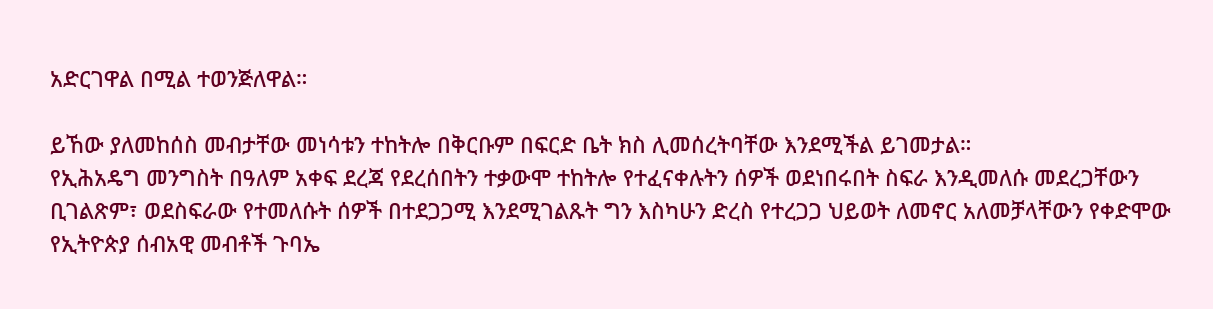አድርገዋል በሚል ተወንጅለዋል።

ይኸው ያለመከሰስ መብታቸው መነሳቱን ተከትሎ በቅርቡም በፍርድ ቤት ክስ ሊመሰረትባቸው እንደሚችል ይገመታል።
የኢሕአዴግ መንግስት በዓለም አቀፍ ደረጃ የደረሰበትን ተቃውሞ ተከትሎ የተፈናቀሉትን ሰዎች ወደነበሩበት ስፍራ እንዲመለሱ መደረጋቸውን ቢገልጽም፣ ወደስፍራው የተመለሱት ሰዎች በተደጋጋሚ እንደሚገልጹት ግን እስካሁን ድረስ የተረጋጋ ህይወት ለመኖር አለመቻላቸውን የቀድሞው የኢትዮጵያ ሰብአዊ መብቶች ጉባኤ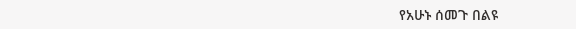የአሁኑ ሰመጉ በልዩ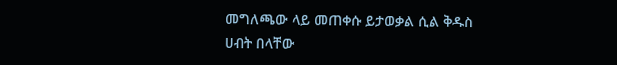መግለጫው ላይ መጠቀሱ ይታወቃል ሲል ቅዱስ ሀብት በላቸው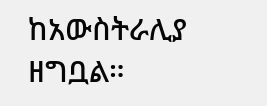ከአውስትራሊያ ዘግቧል።